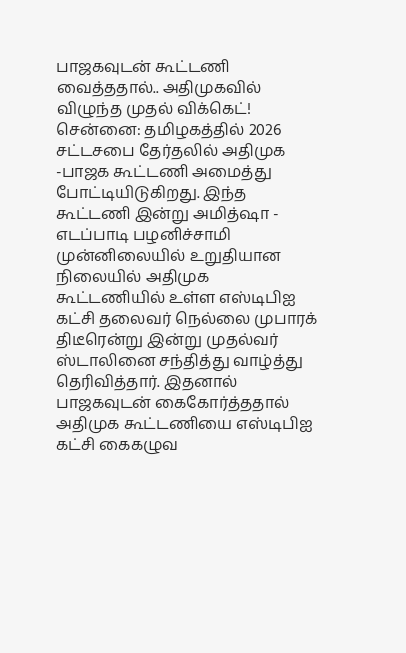பாஜகவுடன் கூட்டணி வைத்ததால்.. அதிமுகவில் விழுந்த முதல் விக்கெட்!
சென்னை: தமிழகத்தில் 2026 சட்டசபை தேர்தலில் அதிமுக -பாஜக கூட்டணி அமைத்து போட்டியிடுகிறது. இந்த கூட்டணி இன்று அமித்ஷா - எடப்பாடி பழனிச்சாமி முன்னிலையில் உறுதியான நிலையில் அதிமுக கூட்டணியில் உள்ள எஸ்டிபிஐ கட்சி தலைவர் நெல்லை முபாரக் திடீரென்று இன்று முதல்வர் ஸ்டாலினை சந்தித்து வாழ்த்து தெரிவித்தார். இதனால் பாஜகவுடன் கைகோர்த்ததால் அதிமுக கூட்டணியை எஸ்டிபிஐ கட்சி கைகழுவ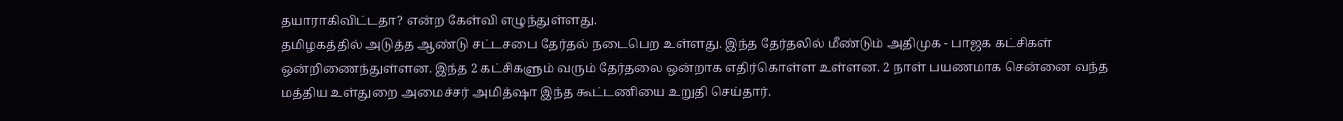தயாராகிவிட்டதா? என்ற கேள்வி எழுந்துள்ளது.
தமிழகத்தில் அடுத்த ஆண்டு சட்டசபை தேர்தல் நடைபெற உள்ளது. இந்த தேர்தலில் மீண்டும் அதிமுக - பாஜக கட்சிகள் ஒன்றிணைந்துள்ளன. இந்த 2 கட்சிகளும் வரும் தேர்தலை ஒன்றாக எதிர்கொள்ள உள்ளன. 2 நாள் பயணமாக சென்னை வந்த மத்திய உள்துறை அமைச்சர் அமித்ஷா இந்த கூட்டணியை உறுதி செய்தார்.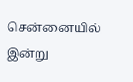சென்னையில் இன்று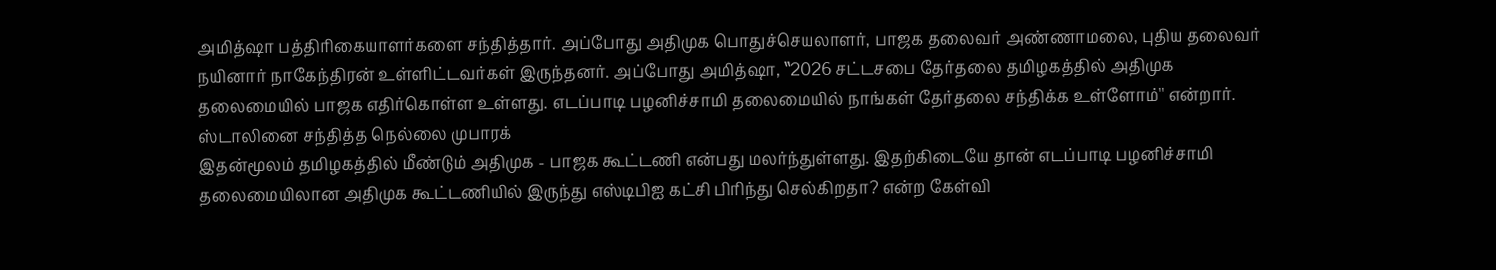அமித்ஷா பத்திரிகையாளர்களை சந்தித்தார். அப்போது அதிமுக பொதுச்செயலாளர், பாஜக தலைவர் அண்ணாமலை, புதிய தலைவர் நயினார் நாகேந்திரன் உள்ளிட்டவர்கள் இருந்தனர். அப்போது அமித்ஷா, ‛‛2026 சட்டசபை தேர்தலை தமிழகத்தில் அதிமுக தலைமையில் பாஜக எதிர்கொள்ள உள்ளது. எடப்பாடி பழனிச்சாமி தலைமையில் நாங்கள் தேர்தலை சந்திக்க உள்ளோம்'' என்றார்.
ஸ்டாலினை சந்தித்த நெல்லை முபாரக்
இதன்மூலம் தமிழகத்தில் மீண்டும் அதிமுக - பாஜக கூட்டணி என்பது மலர்ந்துள்ளது. இதற்கிடையே தான் எடப்பாடி பழனிச்சாமி தலைமையிலான அதிமுக கூட்டணியில் இருந்து எஸ்டிபிஐ கட்சி பிரிந்து செல்கிறதா? என்ற கேள்வி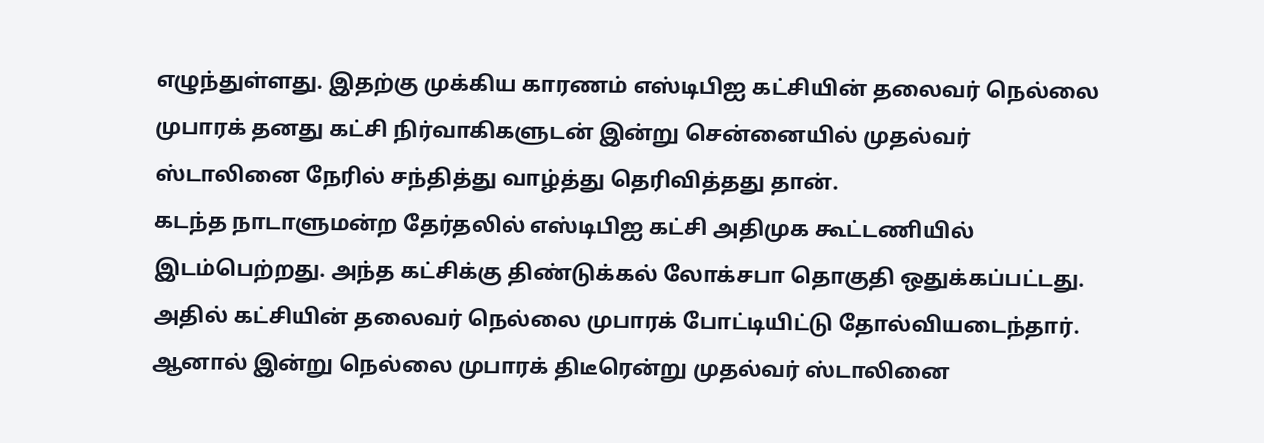எழுந்துள்ளது. இதற்கு முக்கிய காரணம் எஸ்டிபிஐ கட்சியின் தலைவர் நெல்லை முபாரக் தனது கட்சி நிர்வாகிகளுடன் இன்று சென்னையில் முதல்வர் ஸ்டாலினை நேரில் சந்தித்து வாழ்த்து தெரிவித்தது தான்.
கடந்த நாடாளுமன்ற தேர்தலில் எஸ்டிபிஐ கட்சி அதிமுக கூட்டணியில் இடம்பெற்றது. அந்த கட்சிக்கு திண்டுக்கல் லோக்சபா தொகுதி ஒதுக்கப்பட்டது. அதில் கட்சியின் தலைவர் நெல்லை முபாரக் போட்டியிட்டு தோல்வியடைந்தார். ஆனால் இன்று நெல்லை முபாரக் திடீரென்று முதல்வர் ஸ்டாலினை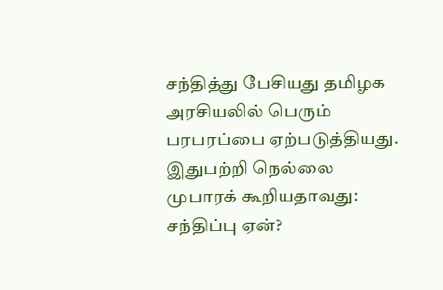சந்தித்து பேசியது தமிழக அரசியலில் பெரும் பரபரப்பை ஏற்படுத்தியது. இதுபற்றி நெல்லை முபாரக் கூறியதாவது:
சந்திப்பு ஏன்?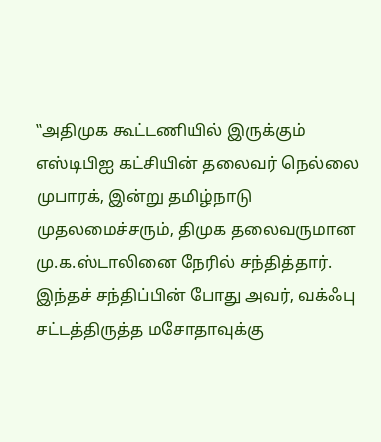‛‛அதிமுக கூட்டணியில் இருக்கும் எஸ்டிபிஐ கட்சியின் தலைவர் நெல்லை முபாரக், இன்று தமிழ்நாடு முதலமைச்சரும், திமுக தலைவருமான மு.க.ஸ்டாலினை நேரில் சந்தித்தார். இந்தச் சந்திப்பின் போது அவர், வக்ஃபு சட்டத்திருத்த மசோதாவுக்கு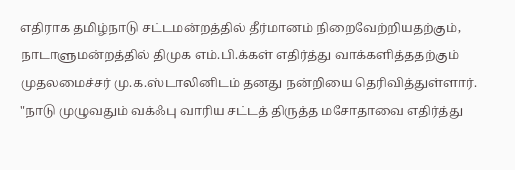எதிராக தமிழ்நாடு சட்டமன்றத்தில் தீர்மானம் நிறைவேற்றியதற்கும், நாடாளுமன்றத்தில் திமுக எம்.பி.க்கள் எதிர்த்து வாக்களித்ததற்கும் முதலமைச்சர் மு.க.ஸ்டாலினிடம் தனது நன்றியை தெரிவித்துள்ளார்.
"நாடு முழுவதும் வக்ஃபு வாரிய சட்டத் திருத்த மசோதாவை எதிர்த்து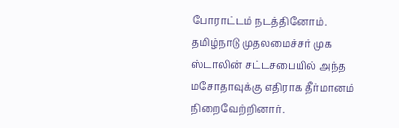போராட்டம் நடத்தினோம். தமிழ்நாடு முதலமைச்சர் முக ஸ்டாலின் சட்டசபையில் அந்த மசோதாவுக்கு எதிராக தீர்மானம் நிறைவேற்றினார்.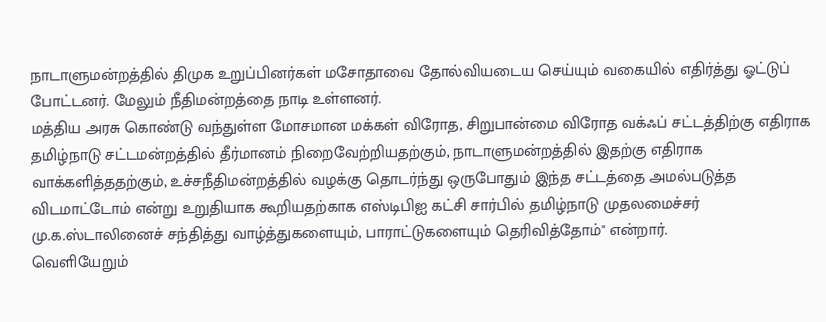நாடாளுமன்றத்தில் திமுக உறுப்பினர்கள் மசோதாவை தோல்வியடைய செய்யும் வகையில் எதிர்த்து ஓட்டுப் போட்டனர். மேலும் நீதிமன்றத்தை நாடி உள்ளனர்.
மத்திய அரசு கொண்டு வந்துள்ள மோசமான மக்கள் விரோத, சிறுபான்மை விரோத வக்ஃப் சட்டத்திற்கு எதிராக தமிழ்நாடு சட்டமன்றத்தில் தீர்மானம் நிறைவேற்றியதற்கும், நாடாளுமன்றத்தில் இதற்கு எதிராக வாக்களித்ததற்கும், உச்சநீதிமன்றத்தில் வழக்கு தொடர்ந்து ஒருபோதும் இந்த சட்டத்தை அமல்படுத்த விடமாட்டோம் என்று உறுதியாக கூறியதற்காக எஸ்டிபிஐ கட்சி சார்பில் தமிழ்நாடு முதலமைச்சர் மு.க.ஸ்டாலினைச் சந்தித்து வாழ்த்துகளையும், பாராட்டுகளையும் தெரிவித்தோம்" என்றார்.
வெளியேறும்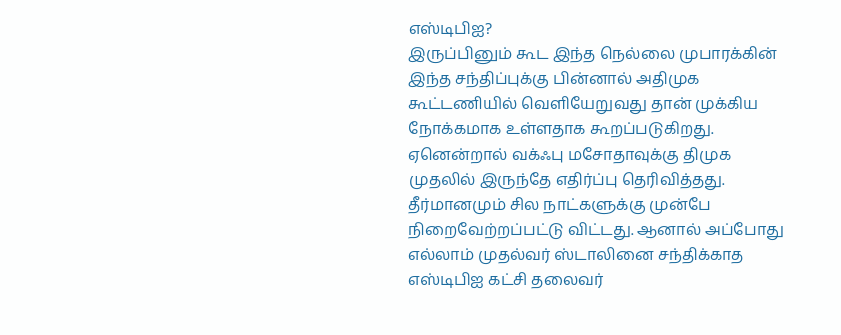எஸ்டிபிஐ?
இருப்பினும் கூட இந்த நெல்லை முபாரக்கின் இந்த சந்திப்புக்கு பின்னால் அதிமுக கூட்டணியில் வெளியேறுவது தான் முக்கிய நோக்கமாக உள்ளதாக கூறப்படுகிறது. ஏனென்றால் வக்ஃபு மசோதாவுக்கு திமுக முதலில் இருந்தே எதிர்ப்பு தெரிவித்தது. தீர்மானமும் சில நாட்களுக்கு முன்பே நிறைவேற்றப்பட்டு விட்டது. ஆனால் அப்போது எல்லாம் முதல்வர் ஸ்டாலினை சந்திக்காத எஸ்டிபிஐ கட்சி தலைவர்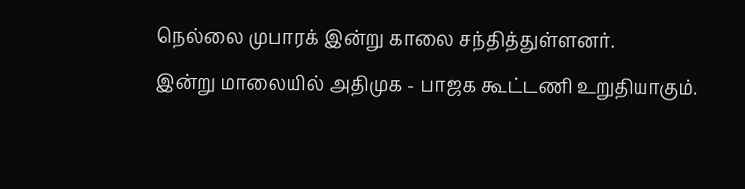நெல்லை முபாரக் இன்று காலை சந்தித்துள்ளனர்.
இன்று மாலையில் அதிமுக - பாஜக கூட்டணி உறுதியாகும்.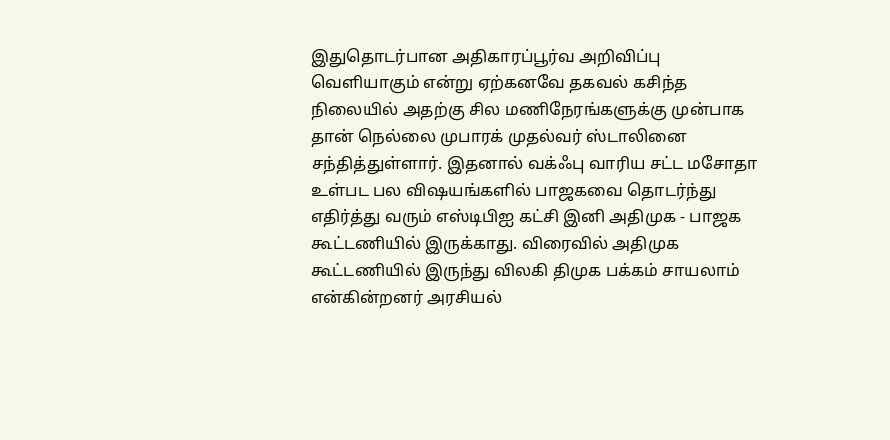இதுதொடர்பான அதிகாரப்பூர்வ அறிவிப்பு வெளியாகும் என்று ஏற்கனவே தகவல் கசிந்த நிலையில் அதற்கு சில மணிநேரங்களுக்கு முன்பாக தான் நெல்லை முபாரக் முதல்வர் ஸ்டாலினை சந்தித்துள்ளார். இதனால் வக்ஃபு வாரிய சட்ட மசோதா உள்பட பல விஷயங்களில் பாஜகவை தொடர்ந்து எதிர்த்து வரும் எஸ்டிபிஐ கட்சி இனி அதிமுக - பாஜக கூட்டணியில் இருக்காது. விரைவில் அதிமுக கூட்டணியில் இருந்து விலகி திமுக பக்கம் சாயலாம் என்கின்றனர் அரசியல்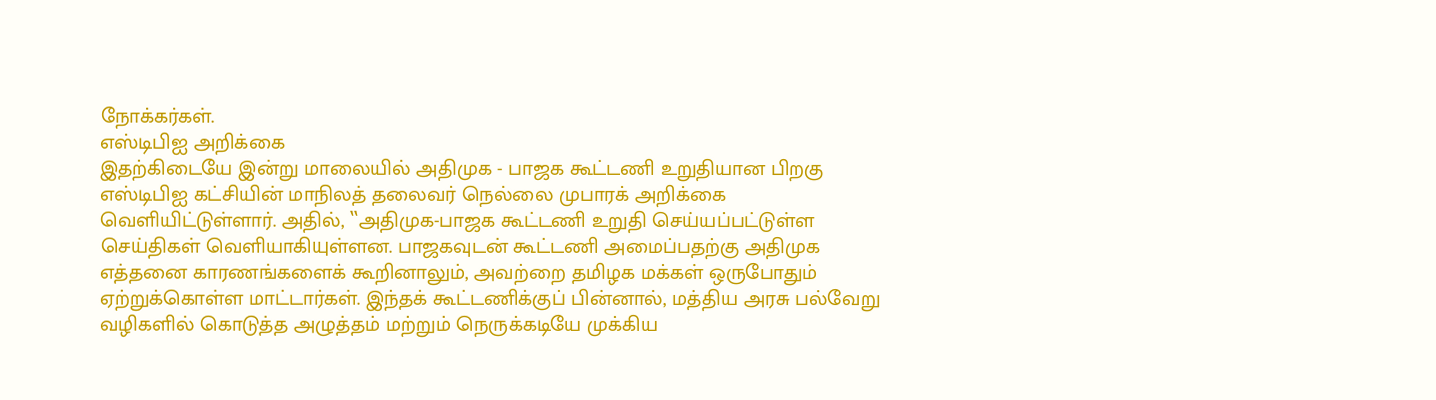நோக்கர்கள்.
எஸ்டிபிஐ அறிக்கை
இதற்கிடையே இன்று மாலையில் அதிமுக - பாஜக கூட்டணி உறுதியான பிறகு எஸ்டிபிஐ கட்சியின் மாநிலத் தலைவர் நெல்லை முபாரக் அறிக்கை வெளியிட்டுள்ளார். அதில், ‛‛அதிமுக-பாஜக கூட்டணி உறுதி செய்யப்பட்டுள்ள செய்திகள் வெளியாகியுள்ளன. பாஜகவுடன் கூட்டணி அமைப்பதற்கு அதிமுக எத்தனை காரணங்களைக் கூறினாலும், அவற்றை தமிழக மக்கள் ஒருபோதும் ஏற்றுக்கொள்ள மாட்டார்கள். இந்தக் கூட்டணிக்குப் பின்னால், மத்திய அரசு பல்வேறு வழிகளில் கொடுத்த அழுத்தம் மற்றும் நெருக்கடியே முக்கிய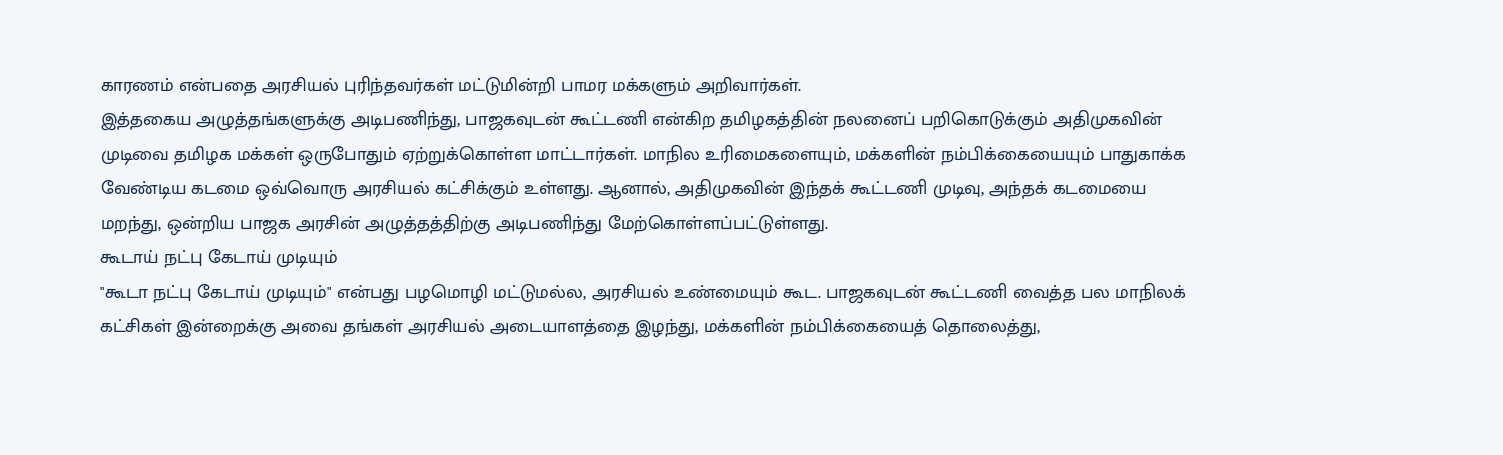காரணம் என்பதை அரசியல் புரிந்தவர்கள் மட்டுமின்றி பாமர மக்களும் அறிவார்கள்.
இத்தகைய அழுத்தங்களுக்கு அடிபணிந்து, பாஜகவுடன் கூட்டணி என்கிற தமிழகத்தின் நலனைப் பறிகொடுக்கும் அதிமுகவின் முடிவை தமிழக மக்கள் ஒருபோதும் ஏற்றுக்கொள்ள மாட்டார்கள். மாநில உரிமைகளையும், மக்களின் நம்பிக்கையையும் பாதுகாக்க வேண்டிய கடமை ஒவ்வொரு அரசியல் கட்சிக்கும் உள்ளது. ஆனால், அதிமுகவின் இந்தக் கூட்டணி முடிவு, அந்தக் கடமையை மறந்து, ஒன்றிய பாஜக அரசின் அழுத்தத்திற்கு அடிபணிந்து மேற்கொள்ளப்பட்டுள்ளது.
கூடாய் நட்பு கேடாய் முடியும்
"கூடா நட்பு கேடாய் முடியும்" என்பது பழமொழி மட்டுமல்ல, அரசியல் உண்மையும் கூட. பாஜகவுடன் கூட்டணி வைத்த பல மாநிலக் கட்சிகள் இன்றைக்கு அவை தங்கள் அரசியல் அடையாளத்தை இழந்து, மக்களின் நம்பிக்கையைத் தொலைத்து,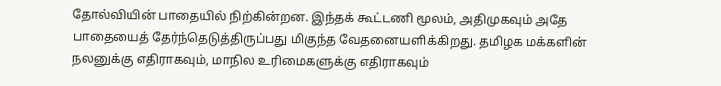தோல்வியின் பாதையில் நிற்கின்றன. இந்தக் கூட்டணி மூலம், அதிமுகவும் அதே பாதையைத் தேர்ந்தெடுத்திருப்பது மிகுந்த வேதனையளிக்கிறது. தமிழக மக்களின் நலனுக்கு எதிராகவும், மாநில உரிமைகளுக்கு எதிராகவும்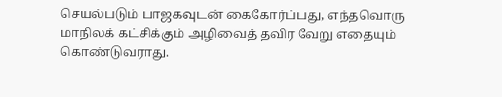செயல்படும் பாஜகவுடன் கைகோர்ப்பது, எந்தவொரு மாநிலக் கட்சிக்கும் அழிவைத் தவிர வேறு எதையும் கொண்டுவராது.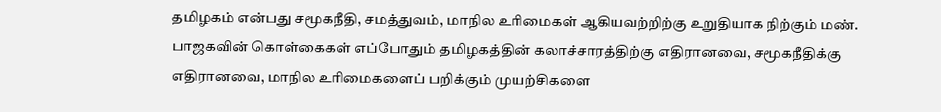தமிழகம் என்பது சமூகநீதி, சமத்துவம், மாநில உரிமைகள் ஆகியவற்றிற்கு உறுதியாக நிற்கும் மண். பாஜகவின் கொள்கைகள் எப்போதும் தமிழகத்தின் கலாச்சாரத்திற்கு எதிரானவை, சமூகநீதிக்கு எதிரானவை, மாநில உரிமைகளைப் பறிக்கும் முயற்சிகளை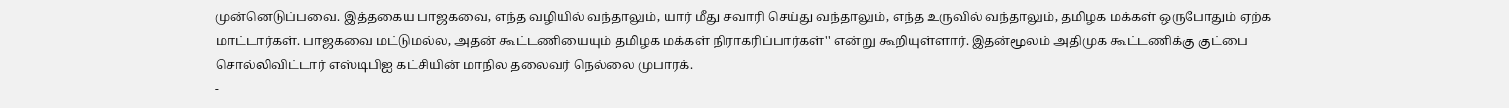முன்னெடுப்பவை. இத்தகைய பாஜகவை, எந்த வழியில் வந்தாலும், யார் மீது சவாரி செய்து வந்தாலும், எந்த உருவில் வந்தாலும், தமிழக மக்கள் ஒருபோதும் ஏற்க மாட்டார்கள். பாஜகவை மட்டுமல்ல, அதன் கூட்டணியையும் தமிழக மக்கள் நிராகரிப்பார்கள்'' என்று கூறியுள்ளார். இதன்மூலம் அதிமுக கூட்டணிக்கு குட்பை சொல்லிவிட்டார் எஸ்டிபிஐ கட்சியின் மாநில தலைவர் நெல்லை முபாரக்.
-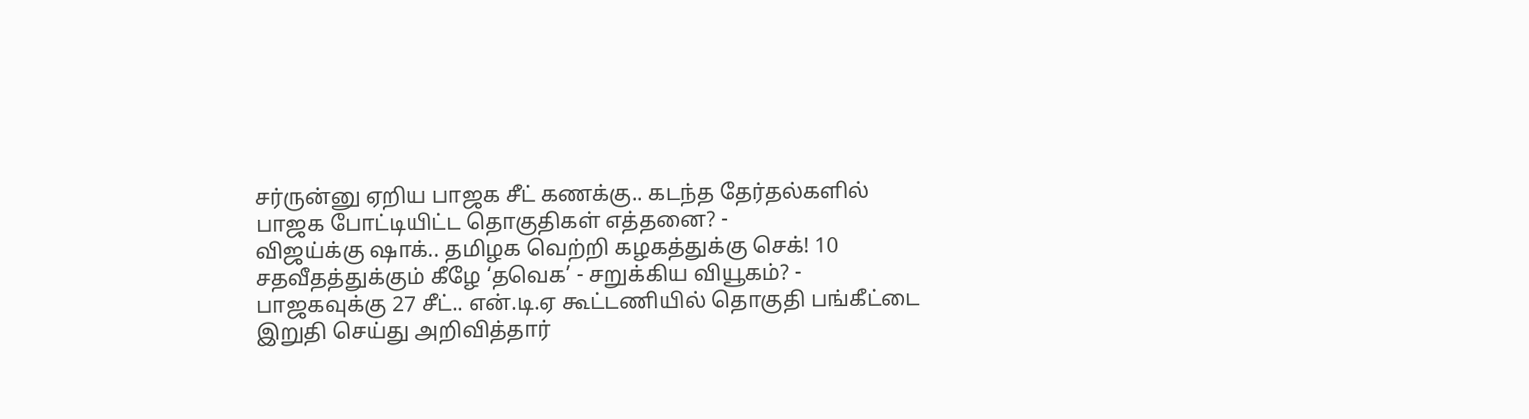சர்ருன்னு ஏறிய பாஜக சீட் கணக்கு.. கடந்த தேர்தல்களில் பாஜக போட்டியிட்ட தொகுதிகள் எத்தனை? -
விஜய்க்கு ஷாக்.. தமிழக வெற்றி கழகத்துக்கு செக்! 10 சதவீதத்துக்கும் கீழே ‘தவெக’ - சறுக்கிய வியூகம்? -
பாஜகவுக்கு 27 சீட்.. என்.டி.ஏ கூட்டணியில் தொகுதி பங்கீட்டை இறுதி செய்து அறிவித்தார்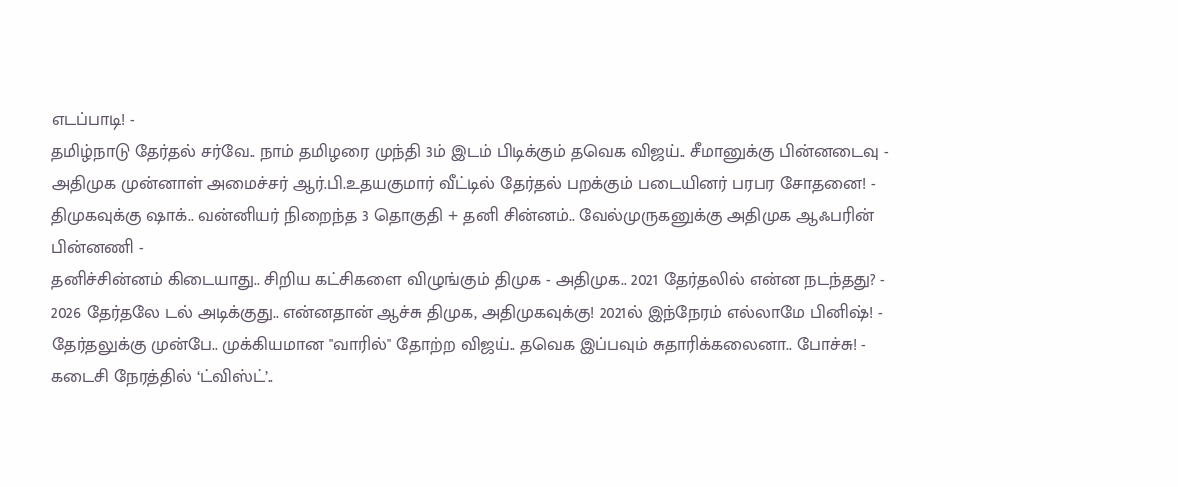எடப்பாடி! -
தமிழ்நாடு தேர்தல் சர்வே.. நாம் தமிழரை முந்தி 3ம் இடம் பிடிக்கும் தவெக விஜய்.. சீமானுக்கு பின்னடைவு -
அதிமுக முன்னாள் அமைச்சர் ஆர்.பி.உதயகுமார் வீட்டில் தேர்தல் பறக்கும் படையினர் பரபர சோதனை! -
திமுகவுக்கு ஷாக்.. வன்னியர் நிறைந்த 3 தொகுதி + தனி சின்னம்.. வேல்முருகனுக்கு அதிமுக ஆஃபரின் பின்னணி -
தனிச்சின்னம் கிடையாது.. சிறிய கட்சிகளை விழுங்கும் திமுக - அதிமுக.. 2021 தேர்தலில் என்ன நடந்தது? -
2026 தேர்தலே டல் அடிக்குது.. என்னதான் ஆச்சு திமுக, அதிமுகவுக்கு! 2021ல் இந்நேரம் எல்லாமே பினிஷ்! -
தேர்தலுக்கு முன்பே.. முக்கியமான "வாரில்" தோற்ற விஜய்.. தவெக இப்பவும் சுதாரிக்கலைனா.. போச்சு! -
கடைசி நேரத்தில் ‘ட்விஸ்ட்’..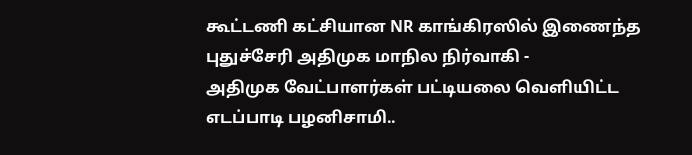கூட்டணி கட்சியான NR காங்கிரஸில் இணைந்த புதுச்சேரி அதிமுக மாநில நிர்வாகி -
அதிமுக வேட்பாளர்கள் பட்டியலை வெளியிட்ட எடப்பாடி பழனிசாமி..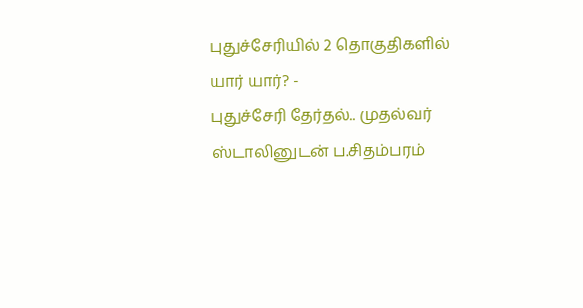புதுச்சேரியில் 2 தொகுதிகளில் யார் யார்? -
புதுச்சேரி தேர்தல்.. முதல்வர் ஸ்டாலினுடன் ப.சிதம்பரம்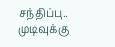சந்திப்பு.. முடிவுக்கு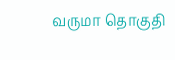வருமா தொகுதி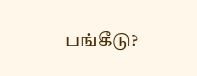பங்கீடு?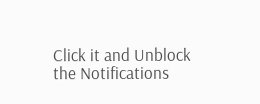Click it and Unblock the Notifications